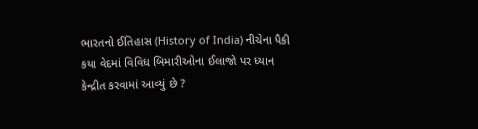ભારતનો ઈતિહાસ (History of India) નીચેના પૈકી કયા વેદમાં વિવિધ બિમારીઓના ઈલાજો પર ધ્યાન કેન્દ્રીત કરવામાં આવ્યું છે ?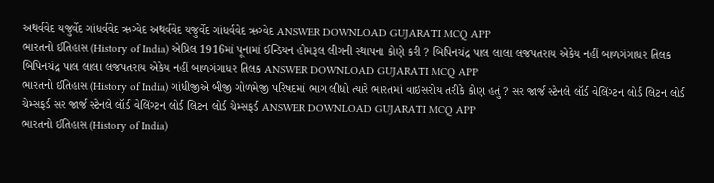અથર્વવેદ યજુર્વેદ ગાંધર્વવેદ ઋગ્વેદ અથર્વવેદ યજુર્વેદ ગાંધર્વવેદ ઋગ્વેદ ANSWER DOWNLOAD GUJARATI MCQ APP
ભારતનો ઈતિહાસ (History of India) એપ્રિલ 1916માં પૂનામાં ઈન્ડિયન હોમરૂલ લીગની સ્થાપના કોણે કરી ? બિપિનચંદ્ર પાલ લાલા લજપતરાય એકેય નહીં બાળગંગાધર તિલક બિપિનચંદ્ર પાલ લાલા લજપતરાય એકેય નહીં બાળગંગાધર તિલક ANSWER DOWNLOAD GUJARATI MCQ APP
ભારતનો ઈતિહાસ (History of India) ગાંધીજીએ બીજી ગોળમેજી પરિષદમાં ભાગ લીધો ત્યારે ભારતમાં વાઇસરોય તરીકે કોણ હતું ? સર જાર્જ સ્ટેનલે લૉર્ડ વેલિંગ્ટન લોર્ડ લિટન લોર્ડ ચેમ્સફર્ડ સર જાર્જ સ્ટેનલે લૉર્ડ વેલિંગ્ટન લોર્ડ લિટન લોર્ડ ચેમ્સફર્ડ ANSWER DOWNLOAD GUJARATI MCQ APP
ભારતનો ઈતિહાસ (History of India)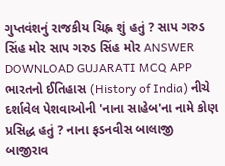ગુપ્તવંશનું રાજકીય ચિહ્ન શું હતું ? સાપ ગરુડ સિંહ મોર સાપ ગરુડ સિંહ મોર ANSWER DOWNLOAD GUJARATI MCQ APP
ભારતનો ઈતિહાસ (History of India) નીચે દર્શાવેલ પેશવાઓની 'નાના સાહેબ'ના નામે કોણ પ્રસિદ્ધ હતું ? નાના ફડનવીસ બાલાજી બાજીરાવ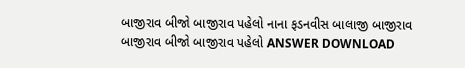બાજીરાવ બીજો બાજીરાવ પહેલો નાના ફડનવીસ બાલાજી બાજીરાવ બાજીરાવ બીજો બાજીરાવ પહેલો ANSWER DOWNLOAD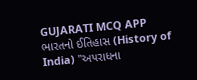GUJARATI MCQ APP
ભારતનો ઈતિહાસ (History of India) "અપરાધના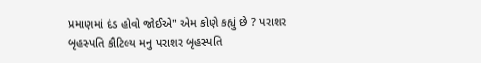પ્રમાણમાં દંડ હોવો જોઈએ" એમ કોણે કહ્યું છે ? પરાશર બૃહસ્પતિ કૌટિલ્ય મનુ પરાશર બૃહસ્પતિ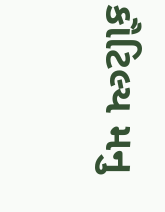કૌટિલ્ય મનુ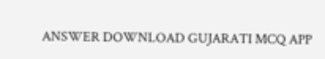ANSWER DOWNLOAD GUJARATI MCQ APP